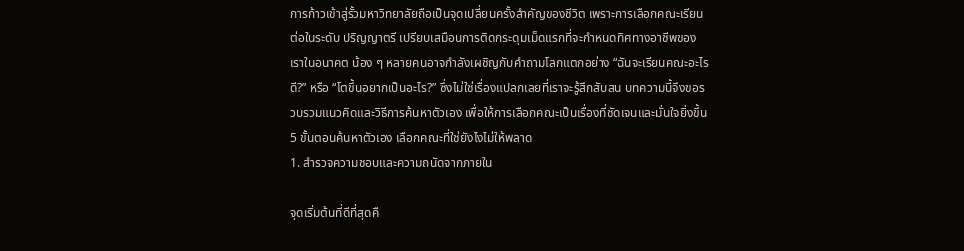การก้าวเข้าสู่รั้วมหาวิทยาลัยถือเป็นจุดเปลี่ยนครั้งสำคัญของชีวิต เพราะการเลือกคณะเรียนต่อในระดับ ปริญญาตรี เปรียบเสมือนการติดกระดุมเม็ดแรกที่จะกำหนดทิศทางอาชีพของเราในอนาคต น้อง ๆ หลายคนอาจกำลังเผชิญกับคำถามโลกแตกอย่าง “ฉันจะเรียนคณะอะไรดี?” หรือ “โตขึ้นอยากเป็นอะไร?” ซึ่งไม่ใช่เรื่องแปลกเลยที่เราจะรู้สึกสับสน บทความนี้จึงขอรวบรวมแนวคิดและวิธีการค้นหาตัวเอง เพื่อให้การเลือกคณะเป็นเรื่องที่ชัดเจนและมั่นใจยิ่งขึ้น
5 ขั้นตอนค้นหาตัวเอง เลือกคณะที่ใช่ยังไงไม่ให้พลาด
1. สำรวจความชอบและความถนัดจากภายใน

จุดเริ่มต้นที่ดีที่สุดคื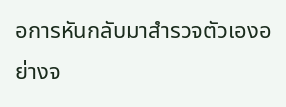อการหันกลับมาสำรวจตัวเองอย่างจ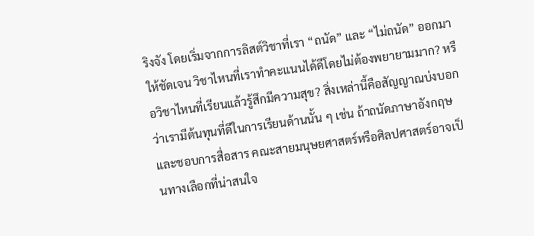ริงจัง โดยเริ่มจากการลิสต์วิชาที่เรา “ถนัด” และ “ไม่ถนัด” ออกมาให้ชัดเจน วิชาไหนที่เราทำคะแนนได้ดีโดยไม่ต้องพยายามมาก? หรือวิชาไหนที่เรียนแล้วรู้สึกมีความสุข? สิ่งเหล่านี้คือสัญญาณบ่งบอกว่าเรามีต้นทุนที่ดีในการเรียนด้านนั้น ๆ เช่น ถ้าถนัดภาษาอังกฤษและชอบการสื่อสาร คณะสายมนุษยศาสตร์หรือศิลปศาสตร์อาจเป็นทางเลือกที่น่าสนใจ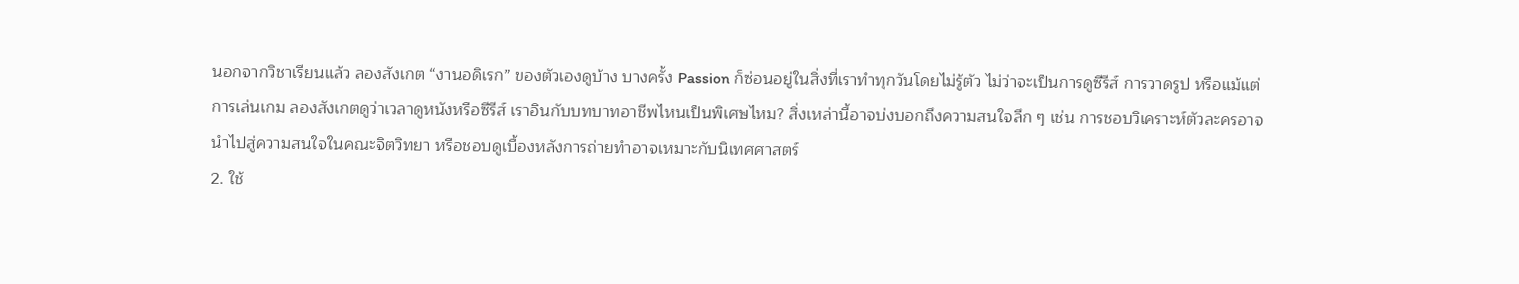นอกจากวิชาเรียนแล้ว ลองสังเกต “งานอดิเรก” ของตัวเองดูบ้าง บางครั้ง Passion ก็ซ่อนอยู่ในสิ่งที่เราทำทุกวันโดยไม่รู้ตัว ไม่ว่าจะเป็นการดูซีรีส์ การวาดรูป หรือแม้แต่การเล่นเกม ลองสังเกตดูว่าเวลาดูหนังหรือซีรีส์ เราอินกับบทบาทอาชีพไหนเป็นพิเศษไหม? สิ่งเหล่านี้อาจบ่งบอกถึงความสนใจลึก ๆ เช่น การชอบวิเคราะห์ตัวละครอาจนำไปสู่ความสนใจในคณะจิตวิทยา หรือชอบดูเบื้องหลังการถ่ายทำอาจเหมาะกับนิเทศศาสตร์
2. ใช้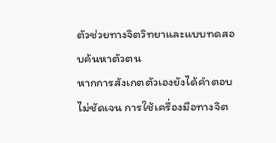ตัวช่วยทางจิตวิทยาและแบบทดสอบค้นหาตัวตน
หากการสังเกตตัวเองยังได้คำตอบไม่ชัดเจน การใช้เครื่องมือทางจิต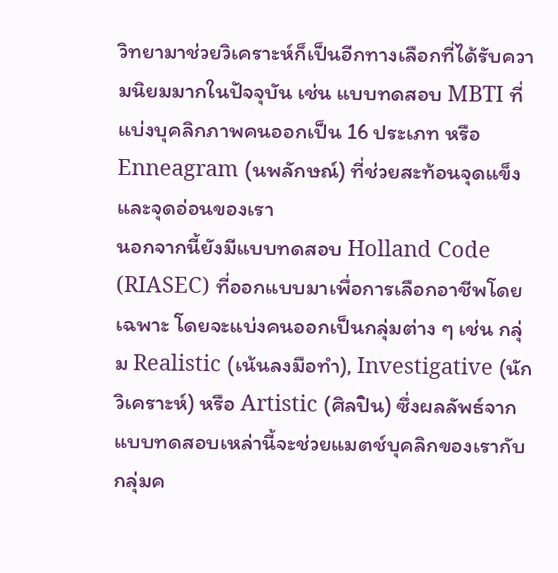วิทยามาช่วยวิเคราะห์ก็เป็นอีกทางเลือกที่ได้รับความนิยมมากในปัจจุบัน เช่น แบบทดสอบ MBTI ที่แบ่งบุคลิกภาพคนออกเป็น 16 ประเภท หรือ Enneagram (นพลักษณ์) ที่ช่วยสะท้อนจุดแข็งและจุดอ่อนของเรา
นอกจากนี้ยังมีแบบทดสอบ Holland Code (RIASEC) ที่ออกแบบมาเพื่อการเลือกอาชีพโดยเฉพาะ โดยจะแบ่งคนออกเป็นกลุ่มต่าง ๆ เช่น กลุ่ม Realistic (เน้นลงมือทำ), Investigative (นักวิเคราะห์) หรือ Artistic (ศิลปิน) ซึ่งผลลัพธ์จากแบบทดสอบเหล่านี้จะช่วยแมตช์บุคลิกของเรากับกลุ่มค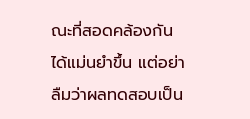ณะที่สอดคล้องกันได้แม่นยำขึ้น แต่อย่าลืมว่าผลทดสอบเป็น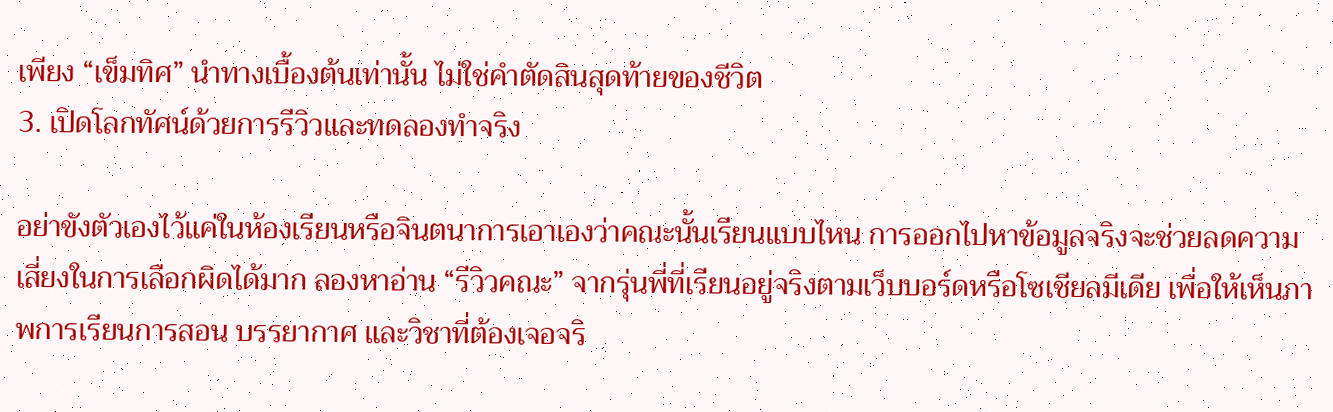เพียง “เข็มทิศ” นำทางเบื้องต้นเท่านั้น ไม่ใช่คำตัดสินสุดท้ายของชีวิต
3. เปิดโลกทัศน์ด้วยการรีวิวและทดลองทำจริง

อย่าขังตัวเองไว้แค่ในห้องเรียนหรือจินตนาการเอาเองว่าคณะนั้นเรียนแบบไหน การออกไปหาข้อมูลจริงจะช่วยลดความเสี่ยงในการเลือกผิดได้มาก ลองหาอ่าน “รีวิวคณะ” จากรุ่นพี่ที่เรียนอยู่จริงตามเว็บบอร์ดหรือโซเชียลมีเดีย เพื่อให้เห็นภาพการเรียนการสอน บรรยากาศ และวิชาที่ต้องเจอจริ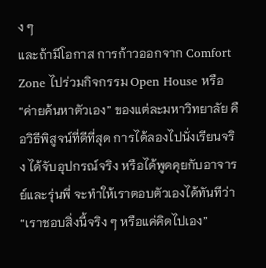ง ๆ
และถ้ามีโอกาส การก้าวออกจาก Comfort Zone ไปร่วมกิจกรรม Open House หรือ “ค่ายค้นหาตัวเอง” ของแต่ละมหาวิทยาลัย คือวิธีพิสูจน์ที่ดีที่สุด การได้ลองไปนั่งเรียนจริง ได้จับอุปกรณ์จริง หรือได้พูดคุยกับอาจารย์และรุ่นพี่ จะทำให้เราตอบตัวเองได้ทันทีว่า “เราชอบสิ่งนี้จริง ๆ หรือแค่คิดไปเอง”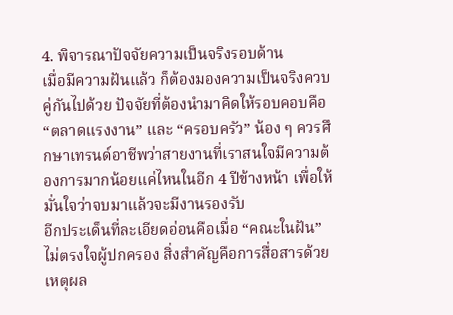4. พิจารณาปัจจัยความเป็นจริงรอบด้าน
เมื่อมีความฝันแล้ว ก็ต้องมองความเป็นจริงควบคู่กันไปด้วย ปัจจัยที่ต้องนำมาคิดให้รอบคอบคือ “ตลาดแรงงาน” และ “ครอบครัว” น้อง ๆ ควรศึกษาเทรนด์อาชีพว่าสายงานที่เราสนใจมีความต้องการมากน้อยแค่ไหนในอีก 4 ปีข้างหน้า เพื่อให้มั่นใจว่าจบมาแล้วจะมีงานรองรับ
อีกประเด็นที่ละเอียดอ่อนคือเมื่อ “คณะในฝัน” ไม่ตรงใจผู้ปกครอง สิ่งสำคัญคือการสื่อสารด้วยเหตุผล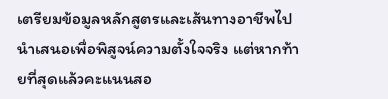เตรียมข้อมูลหลักสูตรและเส้นทางอาชีพไปนำเสนอเพื่อพิสูจน์ความตั้งใจจริง แต่หากท้ายที่สุดแล้วคะแนนสอ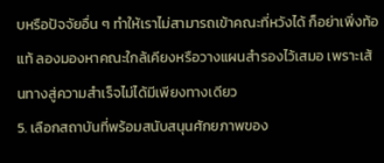บหรือปัจจัยอื่น ๆ ทำให้เราไม่สามารถเข้าคณะที่หวังได้ ก็อย่าเพิ่งท้อแท้ ลองมองหาคณะใกล้เคียงหรือวางแผนสำรองไว้เสมอ เพราะเส้นทางสู่ความสำเร็จไม่ได้มีเพียงทางเดียว
5. เลือกสถาบันที่พร้อมสนับสนุนศักยภาพของ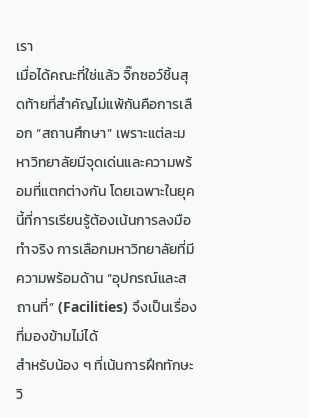เรา
เมื่อได้คณะที่ใช่แล้ว จิ๊กซอว์ชิ้นสุดท้ายที่สำคัญไม่แพ้กันคือการเลือก “สถานศึกษา” เพราะแต่ละมหาวิทยาลัยมีจุดเด่นและความพร้อมที่แตกต่างกัน โดยเฉพาะในยุคนี้ที่การเรียนรู้ต้องเน้นการลงมือทำจริง การเลือกมหาวิทยาลัยที่มีความพร้อมด้าน “อุปกรณ์และสถานที่” (Facilities) จึงเป็นเรื่องที่มองข้ามไม่ได้
สำหรับน้อง ๆ ที่เน้นการฝึกทักษะวิ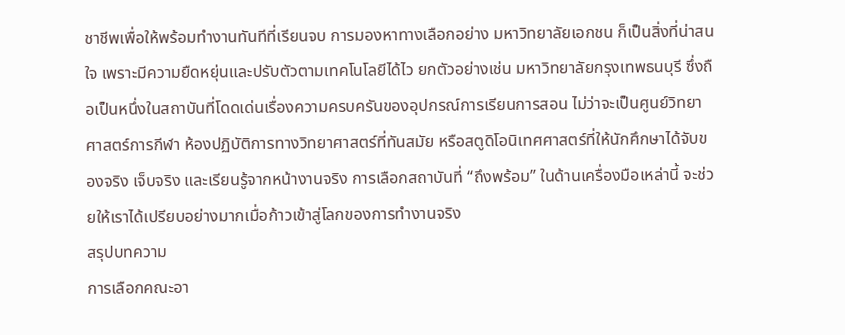ชาชีพเพื่อให้พร้อมทำงานทันทีที่เรียนจบ การมองหาทางเลือกอย่าง มหาวิทยาลัยเอกชน ก็เป็นสิ่งที่น่าสนใจ เพราะมีความยืดหยุ่นและปรับตัวตามเทคโนโลยีได้ไว ยกตัวอย่างเช่น มหาวิทยาลัยกรุงเทพธนบุรี ซึ่งถือเป็นหนึ่งในสถาบันที่โดดเด่นเรื่องความครบครันของอุปกรณ์การเรียนการสอน ไม่ว่าจะเป็นศูนย์วิทยาศาสตร์การกีฬา ห้องปฏิบัติการทางวิทยาศาสตร์ที่ทันสมัย หรือสตูดิโอนิเทศศาสตร์ที่ให้นักศึกษาได้จับของจริง เจ็บจริง และเรียนรู้จากหน้างานจริง การเลือกสถาบันที่ “ถึงพร้อม” ในด้านเครื่องมือเหล่านี้ จะช่วยให้เราได้เปรียบอย่างมากเมื่อก้าวเข้าสู่โลกของการทำงานจริง
สรุปบทความ
การเลือกคณะอา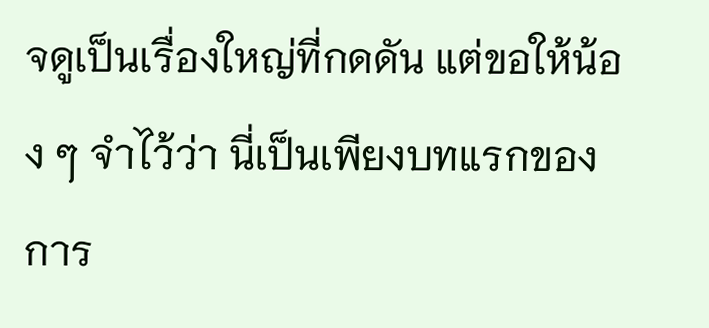จดูเป็นเรื่องใหญ่ที่กดดัน แต่ขอให้น้อง ๆ จำไว้ว่า นี่เป็นเพียงบทแรกของการ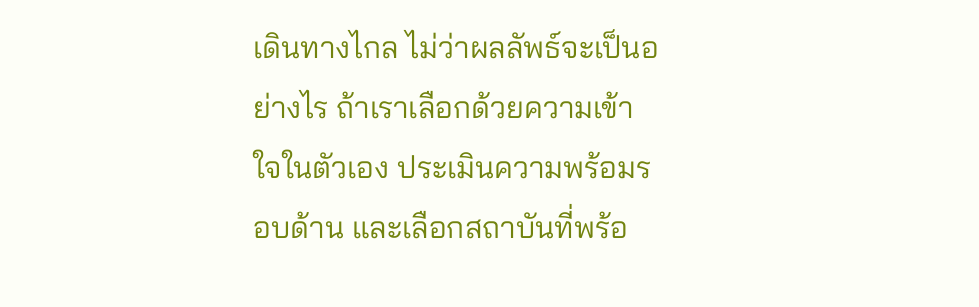เดินทางไกล ไม่ว่าผลลัพธ์จะเป็นอย่างไร ถ้าเราเลือกด้วยความเข้าใจในตัวเอง ประเมินความพร้อมรอบด้าน และเลือกสถาบันที่พร้อ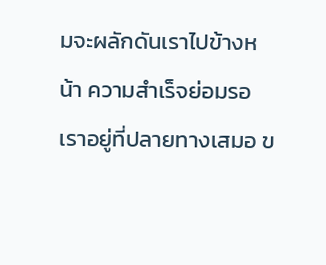มจะผลักดันเราไปข้างหน้า ความสำเร็จย่อมรอเราอยู่ที่ปลายทางเสมอ ข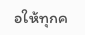อให้ทุกค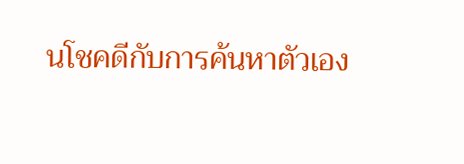นโชคดีกับการค้นหาตัวเอง